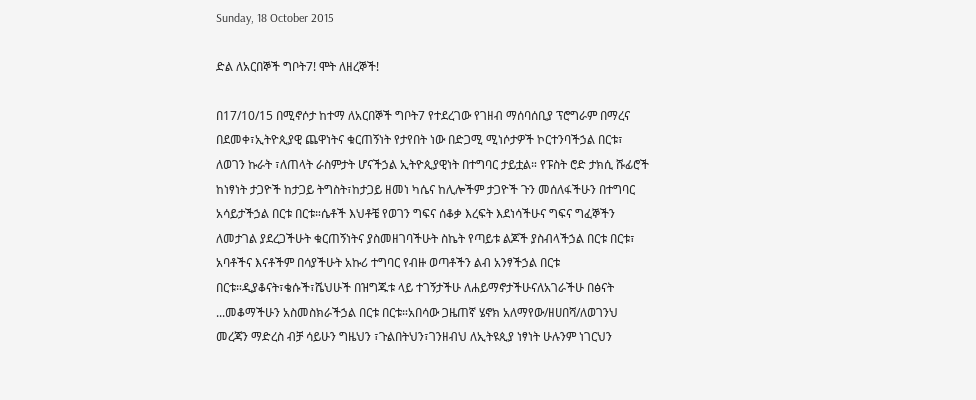Sunday, 18 October 2015

ድል ለአርበኞች ግቦት7! ሞት ለዘረኞች!

በ17/10/15 በሚኖሶታ ከተማ ለአርበኞች ግቦት7 የተደረገው የገዘብ ማሰባሰቢያ ፕሮግራም በማረና በደመቀ፣ኢትዮጲያዊ ጨዋነትና ቁርጠኝነት የታየበት ነው በድጋሚ ሚነሶታዎች ኮርተንባችኃል በርቱ፣ ለወገን ኩራት ፣ለጠላት ራስምታት ሆናችኃል ኢትዮጲያዊነት በተግባር ታይቷል። የፑስት ሮድ ታክሲ ሹፊሮች ከነፃነት ታጋዮች ከታጋይ ትግስት፣ከታጋይ ዘመነ ካሴና ከሊሎችም ታጋዮች ጉን መሰለፋችሁን በተግባር አሳይታችኃል በርቱ በርቱ።ሴቶች እህቶቼ የወገን ግፍና ሰቆቃ እረፍት እደነሳችሁና ግፍና ግፈኞችን ለመታገል ያደረጋችሁት ቁርጠኝነትና ያስመዘገባችሁት ስኬት የጣይቱ ልጆች ያስብላችኃል በርቱ በርቱ፣ አባቶችና እናቶችም በሳያችሁት አኩሪ ተግባር የብዙ ወጣቶችን ልብ አንፃችኃል በርቱ በርቱ።ዲያቆናት፣ቄሱች፣ሼህሁች በዝግጁቱ ላይ ተገኝታችሁ ለሐይማኖታችሁናለአገራችሁ በፅናት ...መቆማችሁን አስመስክራችኃል በርቱ በርቱ።አበሳው ጋዜጠኛ ሄኖክ አለማየው/ዘሀበሻ/ለወገንህ መረጃን ማድረስ ብቻ ሳይሁን ግዜህን ፣ጉልበትህን፣ገንዘብህ ለኢትዩጲያ ነፃነት ሁሉንም ነገርህን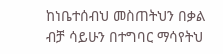ከነቤተሰብህ መስጠትህን በቃል ብቻ ሳይሁን በተግባር ማሳየትህ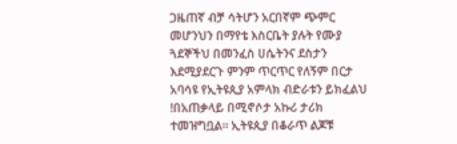ጋዜጠኛ ብቻ ሳትሆን አርበኛም ጭምር መሆንህን በማየቴ እስርቤት ያሉት የሙያ ጓደኞችህ በመንፈስ ሀሴትንና ደስታን እደሚያደርጉ ምንም ጥርጥር የለኝም በርታ አባሳዩ የኢትዩጲያ አምላክ ብድራቱን ይክፈልህ !በአጠቃላይ በሚኖሶታ አኩሪ ታሪክ ተመዝግቧል። ኢትዩጲያ በቆራጥ ልጆቹ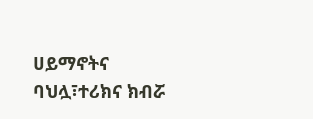ሀይማኖትና ባህሏ፣ተሪክና ክብሯ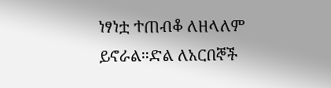ነፃነቷ ተጠብቆ ለዘላለም ይኖራል።ድል ለአርበኞች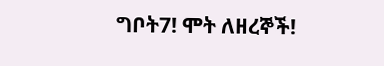ግቦት7! ሞት ለዘረኞች!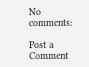No comments:

Post a Comment